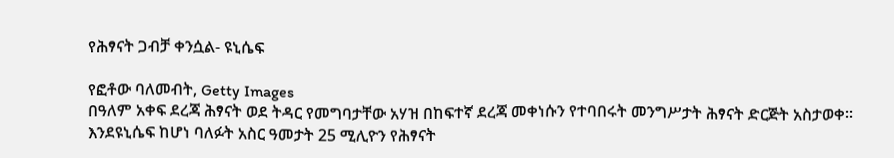የሕፃናት ጋብቻ ቀንሷል- ዩኒሴፍ

የፎቶው ባለመብት, Getty Images
በዓለም አቀፍ ደረጃ ሕፃናት ወደ ትዳር የመግባታቸው አሃዝ በከፍተኛ ደረጃ መቀነሱን የተባበሩት መንግሥታት ሕፃናት ድርጅት አስታወቀ።
እንደዩኒሴፍ ከሆነ ባለፉት አስር ዓመታት 25 ሚሊዮን የሕፃናት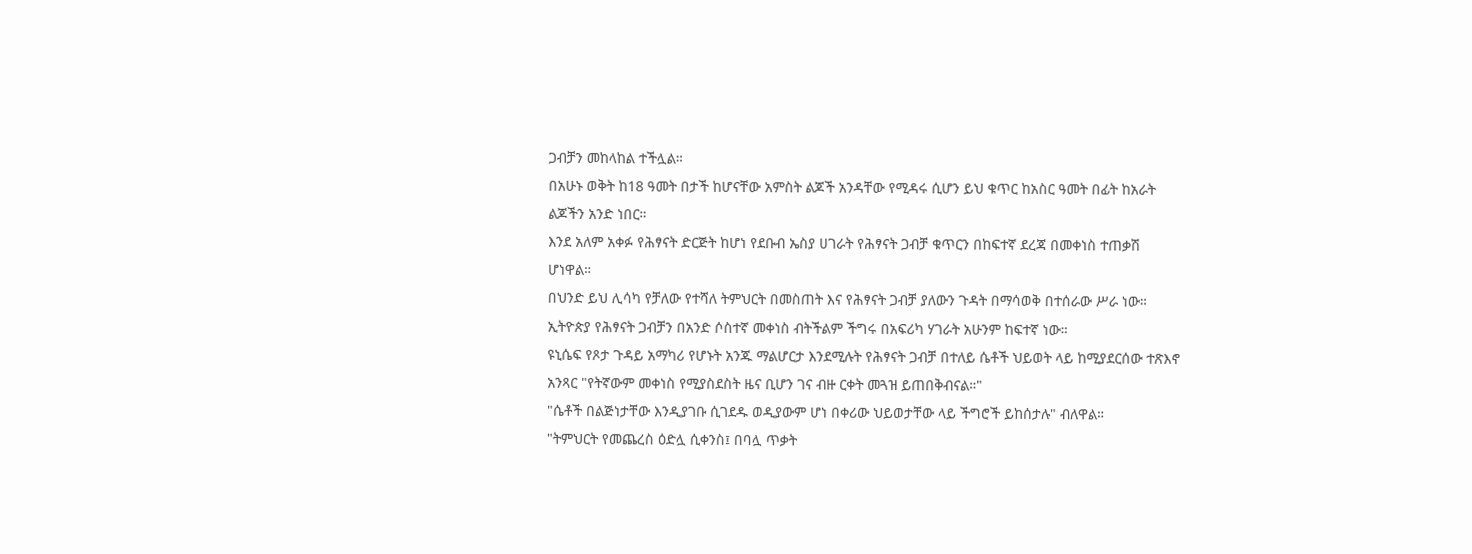ጋብቻን መከላከል ተችሏል።
በአሁኑ ወቅት ከ18 ዓመት በታች ከሆናቸው አምስት ልጆች አንዳቸው የሚዳሩ ሲሆን ይህ ቁጥር ከአስር ዓመት በፊት ከአራት ልጆችን አንድ ነበር።
እንደ አለም አቀፉ የሕፃናት ድርጅት ከሆነ የደቡብ ኤስያ ሀገራት የሕፃናት ጋብቻ ቁጥርን በከፍተኛ ደረጃ በመቀነስ ተጠቃሽ ሆነዋል።
በህንድ ይህ ሊሳካ የቻለው የተሻለ ትምህርት በመስጠት እና የሕፃናት ጋብቻ ያለውን ጉዳት በማሳወቅ በተሰራው ሥራ ነው።
ኢትዮጵያ የሕፃናት ጋብቻን በአንድ ሶስተኛ መቀነስ ብትችልም ችግሩ በአፍሪካ ሃገራት አሁንም ከፍተኛ ነው።
ዩኒሴፍ የጾታ ጉዳይ አማካሪ የሆኑት አንጁ ማልሆርታ እንደሚሉት የሕፃናት ጋብቻ በተለይ ሴቶች ህይወት ላይ ከሚያደርሰው ተጽእኖ አንጻር "የትኛውም መቀነስ የሚያስደስት ዜና ቢሆን ገና ብዙ ርቀት መጓዝ ይጠበቅብናል።"
"ሴቶች በልጅነታቸው እንዲያገቡ ሲገደዱ ወዲያውም ሆነ በቀሪው ህይወታቸው ላይ ችግሮች ይከሰታሉ" ብለዋል።
"ትምህርት የመጨረስ ዕድሏ ሲቀንስ፤ በባሏ ጥቃት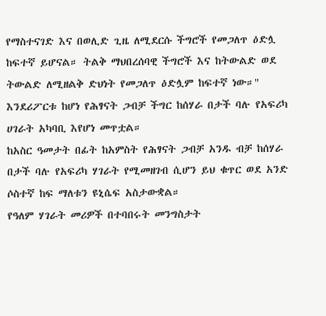የማስተናገድ እና በወሊድ ጊዜ ለሚደርሱ ችግሮች የመጋለጥ ዕድሏ ከፍተኛ ይሆናል። ትልቅ ማህበረሰባዊ ችግሮች እና ከትውልድ ወደ ትውልድ ለሚዘልቅ ድህነት የመጋለጥ ዕድሏም ከፍተኛ ነው።"
እንደሪፖርቱ ከሆነ የሕፃናት ጋብቻ ችግር ከሰሃራ በታች ባሉ የአፍሪካ ሀገራት አካባቢ እየሆነ መጥቷል።
ከአስር ዓመታት በፊት ከአምስት የሕፃናት ጋብቻ አንዱ ብቻ ከሰሃራ በታች ባሉ የአፍሪካ ሃገራት የሚመዘገብ ሲሆን ይህ ቁጥር ወደ አንድ ሶስተኛ ከፍ ማለቱን ዩኒሴፍ አስታውቋል።
የዓለም ሃገራት መሪዎች በተባበሩት መንግስታት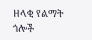ዘላቂ የልማት ጎሎች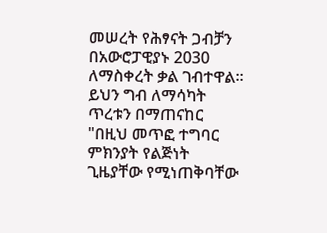መሠረት የሕፃናት ጋብቻን በአውሮፓዊያኑ 2030 ለማስቀረት ቃል ገብተዋል።
ይህን ግብ ለማሳካት ጥረቱን በማጠናከር "በዚህ መጥፎ ተግባር ምክንያት የልጅነት ጊዜያቸው የሚነጠቅባቸው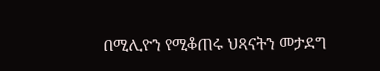በሚሊዮን የሚቆጠሩ ህጻናትን መታደግ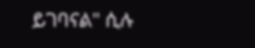ይገባናል" ሲሉ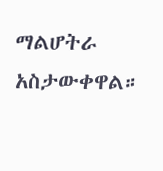ማልሆትራ አስታውቀዋል።